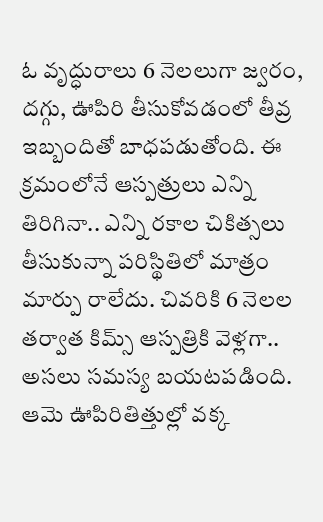ఓ వృద్ధురాలు 6 నెలలుగా జ్వరం, దగ్గు, ఊపిరి తీసుకోవడంలో తీవ్ర ఇబ్బందితో బాధపడుతోంది. ఈ క్రమంలోనే ఆస్పత్రులు ఎన్ని తిరిగినా.. ఎన్ని రకాల చికిత్సలు తీసుకున్నా పరిస్థితిలో మాత్రం మార్పు రాలేదు. చివరికి 6 నెలల తర్వాత కిమ్స్ ఆస్పత్రికి వెళ్లగా.. అసలు సమస్య బయటపడింది. ఆమె ఊపిరితిత్తుల్లో వక్క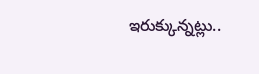ఇరుక్కున్నట్లు..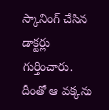స్కానింగ్ చేసిన డాక్టర్లు గుర్తించారు. దీంతో ఆ వక్కను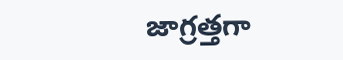జాగ్రత్తగా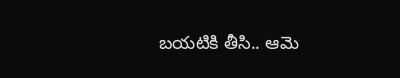బయటికి తీసి.. ఆమె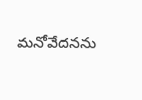మనోవేదనను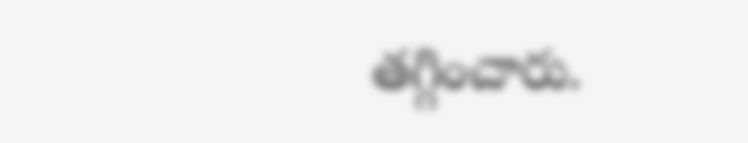తగ్గించారు.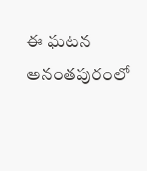ఈ ఘటన అనంతపురంలో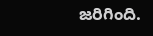జరిగింది.